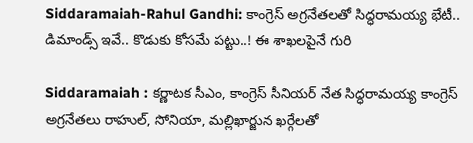Siddaramaiah-Rahul Gandhi: కాంగ్రెస్ అగ్రనేతలతో సిద్ధరామయ్య భేటీ.. డిమాండ్స్ ఇవే.. కొడుకు కోసమే పట్టు..! ఈ శాఖలపైనే గురి

Siddaramaiah : కర్ణాటక సీఎం, కాంగ్రెస్ సీనియర్ నేత సిద్ధరామయ్య కాంగ్రెస్ అగ్రనేతలు రాహుల్, సోనియా, మల్లిఖార్జున ఖర్గేలతో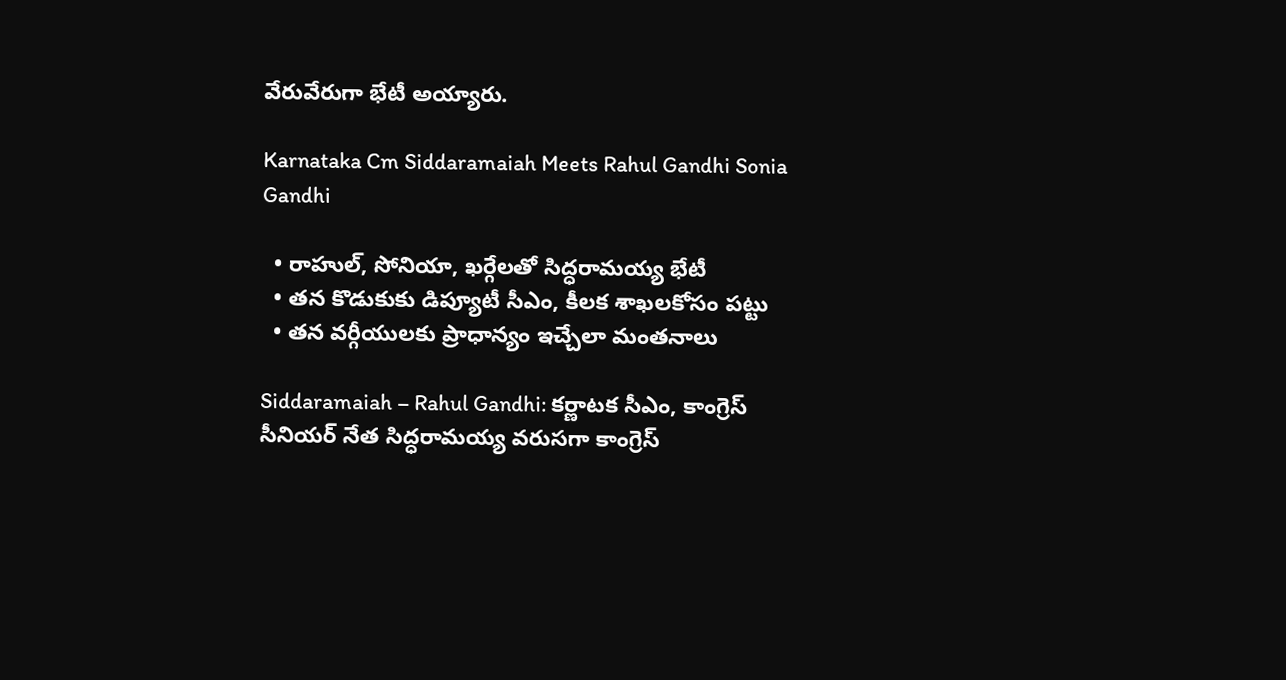వేరువేరుగా భేటీ అయ్యారు.

Karnataka Cm Siddaramaiah Meets Rahul Gandhi Sonia Gandhi

  • రాహుల్, సోనియా, ఖర్గేలతో సిద్ధరామయ్య భేటీ
  • తన కొడుకుకు డిప్యూటీ సీఎం, కీలక శాఖలకోసం పట్టు
  • తన వర్గీయులకు ప్రాధాన్యం ఇచ్చేలా మంతనాలు

Siddaramaiah – Rahul Gandhi: కర్ణాటక సీఎం, కాంగ్రెస్ సీనియర్ నేత సిద్ధరామయ్య వరుసగా కాంగ్రెస్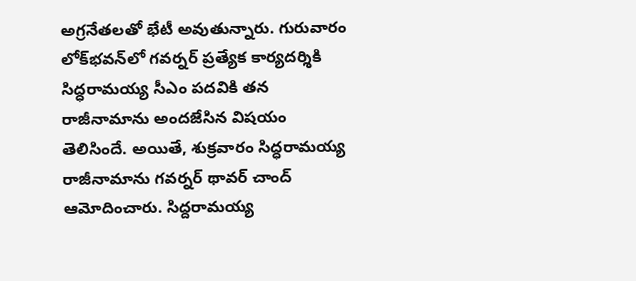అగ్రనేతలతో భేటీ అవుతున్నారు. గురువారం లోక్‌భవన్‌లో గవర్నర్ ప్రత్యేక కార్యదర్శికి సిద్ధరామయ్య సీఎం పదవికి తన రాజీనామాను అందజేసిన విషయం తెలిసిందే. అయితే, శుక్రవారం సిద్ధరామయ్య రాజీనామాను గవర్నర్ థావర్ చాంద్ ఆమోదించారు. సిద్ద‌రామ‌య్య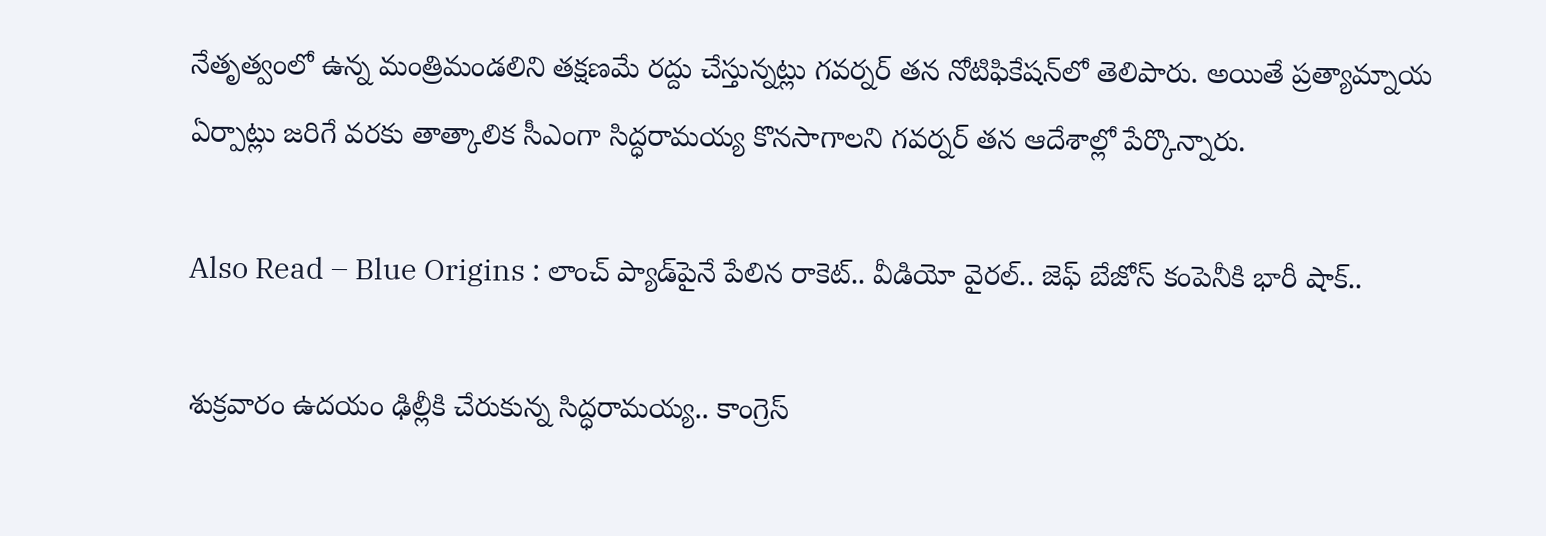నేతృత్వంలో ఉన్న మంత్రిమండ‌లిని త‌క్ష‌ణ‌మే ర‌ద్దు చేస్తున్న‌ట్లు గ‌వ‌ర్న‌ర్ త‌న నోటిఫికేష‌న్‌లో తెలిపారు. అయితే ప్ర‌త్యామ్నాయ ఏర్పాట్లు జ‌రిగే వ‌ర‌కు తాత్కాలిక సీఎంగా సిద్ధ‌రామ‌య్య కొన‌సాగాల‌ని గ‌వ‌ర్న‌ర్ త‌న ఆదేశాల్లో పేర్కొన్నారు.

Also Read – Blue Origins : లాంచ్‌ ప్యాడ్‌పైనే పేలిన రాకెట్‌.. వీడియో వైరల్.. జెఫ్ బేజోస్ కంపెనీకి భారీ షాక్‌..

శుక్రవారం ఉదయం ఢిల్లీకి చేరుకున్న సిద్ధరామయ్య.. కాంగ్రెస్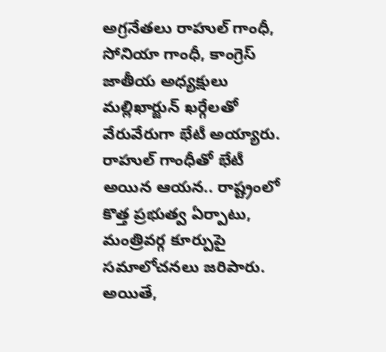అగ్రనేతలు రాహుల్ గాంధీ, సోనియా గాంధీ, కాంగ్రెస్ జాతీయ అధ్యక్షులు మల్లిఖార్జున్ ఖర్గేలతో వేరువేరుగా భేటీ అయ్యారు. రాహుల్ గాంధీతో భేటీ అయిన ఆయన.. రాష్ట్రంలో కొత్త ప్రభుత్వ ఏర్పాటు, మంత్రివర్గ కూర్పుపై సమాలోచనలు జరిపారు. అయితే,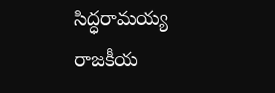సిద్ధరామయ్య రాజకీయ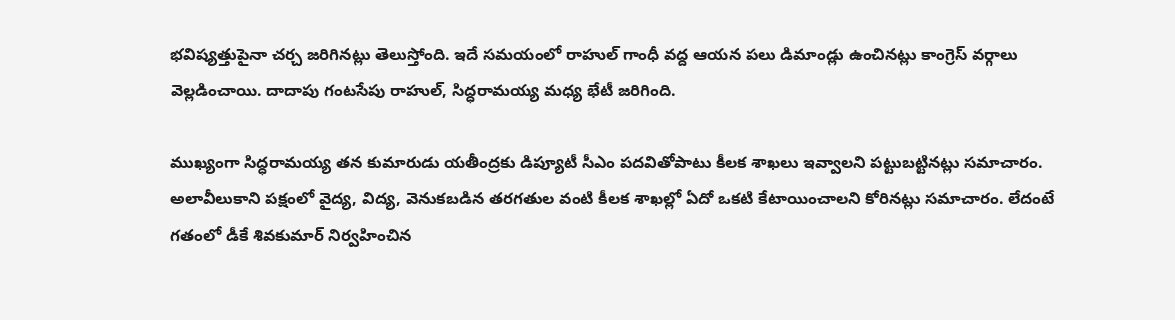భవిష్యత్తుపైనా చర్చ జరిగినట్లు తెలుస్తోంది. ఇదే సమయంలో రాహుల్ గాంధీ వద్ద ఆయన పలు డిమాండ్లు ఉంచినట్లు కాంగ్రెస్ వర్గాలు వెల్లడించాయి. దాదాపు గంటసేపు రాహుల్, సిద్ధరామయ్య మధ్య భేటీ జరిగింది.

ముఖ్యంగా సిద్ధరామయ్య తన కుమారుడు యతీంద్రకు డిప్యూటీ సీఎం పదవితోపాటు కీలక శాఖలు ఇవ్వాలని పట్టుబట్టినట్లు సమాచారం. అలావీలుకాని పక్షంలో వైద్య, విద్య, వెనుకబడిన తరగతుల వంటి కీలక శాఖల్లో ఏదో ఒకటి కేటాయించాలని కోరినట్లు సమాచారం. లేదంటే గతంలో డీకే శివకుమార్ నిర్వహించిన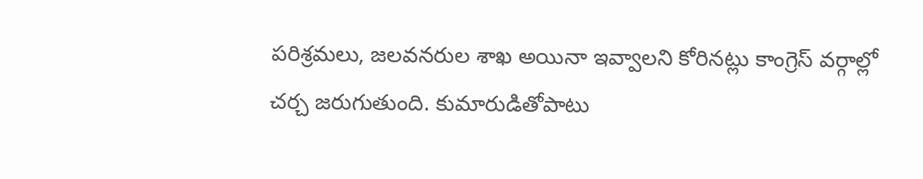పరిశ్రమలు, జలవనరుల శాఖ అయినా ఇవ్వాలని కోరినట్లు కాంగ్రెస్ వర్గాల్లో చర్చ జరుగుతుంది. కుమారుడితోపాటు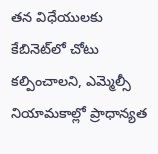తన విధేయులకు కేబినెట్‌లో చోటు కల్పించాలని, ఎమ్మెల్సీ నియామకాల్లో ప్రాధాన్యత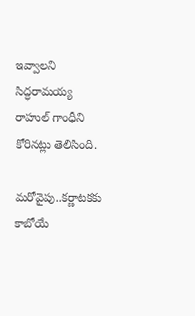ఇవ్వాలని సిద్ధరామయ్య రాహుల్ గాంధీని కోరినట్లు తెలిసింది.

మరోవైపు..కర్ణాటకకు కాబోయే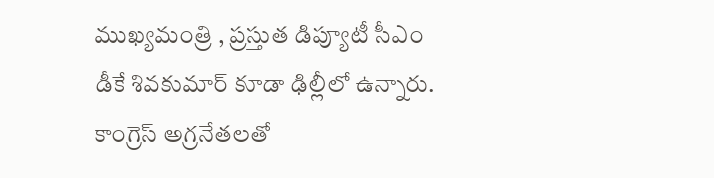ముఖ్యమంత్రి , ప్రస్తుత డిప్యూటీ సీఎం డీకే శివకుమార్ కూడా ఢిల్లీలో ఉన్నారు. కాంగ్రెస్ అగ్రనేతలతో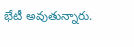భేటీ అవుతున్నారు.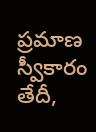ప్రమాణ స్వీకారం తేదీ,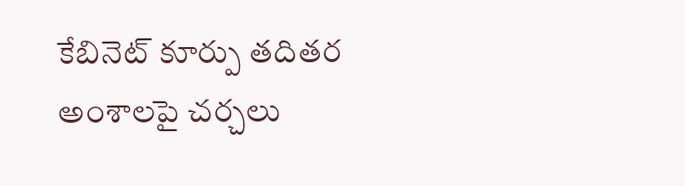కేబినెట్ కూర్పు తదితర అంశాలపై చర్చలు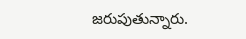జరుపుతున్నారు.